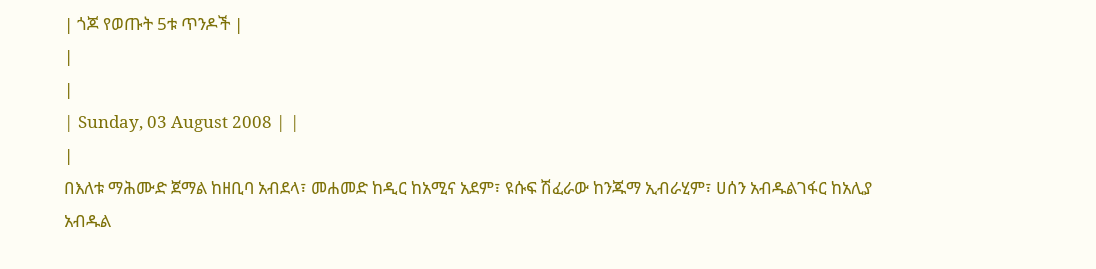| ጎጆ የወጡት 5ቱ ጥንዶች |
|
|
| Sunday, 03 August 2008 | |
|
በእለቱ ማሕሙድ ጀማል ከዘቢባ አብደላ፣ መሐመድ ከዲር ከአሚና አደም፣ ዩሱፍ ሽፈራው ከንጁማ ኢብራሂም፣ ሀሰን አብዱልገፋር ከአሊያ አብዱል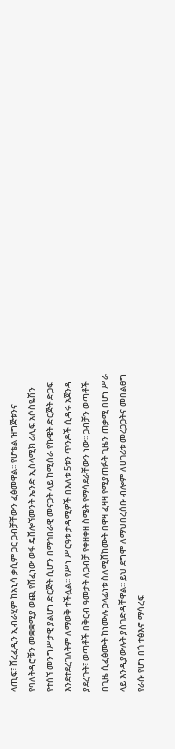ላጢፍ፣ ሸረፈዲን ኢብራሂም ከአኒሳ ቃሲም ጋር ጋብቻቸውን ፈፅመዋል፡፡ የሆቴል ዝግጅቱንና የባለትዳሮቹን መቋቋሚያ ወጪ የሸፈነው ወፋ ዴቨሎኘመንት ኤንድ ኢስላሚክ ሪሊፍ አሶስዬሽን የተሰኘ መንግሥታዊ ያልሆነ ድርጅት ሲሆን በማኅበራዊ መናጋት ላይ ከሚሰራ የኩዌት ድርጅት ድጋፍ እንደተደረገለትም ለማወቅ ተችሏል፡፡ የሥነ ሥርዓቱ ታዳሚዎች በእለቱ 5ቱን ጥንዶች ሲዳሩ አጀንዳ ያደረጉት፣ ወጣቶች በቅርብ ዓመታት ለጋብቻ የቀዘቀዘ ስሜት የማሳደራቸውን ነው፡፡ ጋብቻን ወጣቶች በጊዜ ሲፈፅሙት ከነሙሉ ኃላፊነቱ ስለሚሸከሙት በዋዛ ፈዛዛ የሚያጠፉት ጊዜን ጠቃሚ በሆነ ሥራ ላይ እንዲያውሉት ያስገድዳቸዋል፡፡ ይህ ደግሞ ለማህበረሰቡ ብሎም ለሀገሪቱ መረጋጋትና መበልፀግ የራሱ የሆነ በጎ ተፅእኖ ማሳረፍ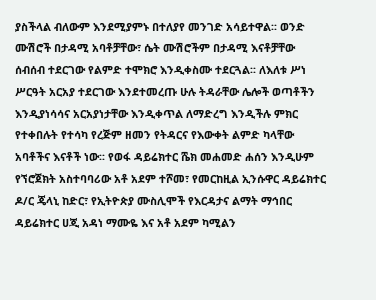ያስችላል ብለውም እንደሚያምኑ በተለያየ መንገድ አሳይተዋል፡፡ ወንድ ሙሽሮች በታዳሚ አባቶቻቸው፣ ሴት ሙሽሮችም በታዳሚ እናቶቻቸው ሰብሰብ ተደርገው የልምድ ተሞክሮ እንዲቀስሙ ተደርጓል፡፡ ለእለቱ ሥነ ሥርዓት አርአያ ተደርገው እንደተመረጡ ሁሉ ትዳራቸው ሌሎች ወጣቶችን እንዲያነሳሳና አርአያነታቸው እንዲቀጥል ለማድረግ እንዲችሉ ምክር የተቀበሉት የተሳካ የረጅም ዘመን የትዳርና የእውቀት ልምድ ካላቸው አባቶችና እናቶች ነው፡፡ የወፋ ዳይሬክተር ሼክ መሐመድ ሐሰን እንዲሁም የኘሮጀክት አስተባባሪው አቶ አደም ተሾመ፣ የመርከዚል ኢንሱዋር ዳይሬክተር ዶ/ር ጄላኒ ከድር፣ የኢትዮጵያ ሙስሊሞች የእርዳታና ልማት ማኅበር ዳይሬክተር ሀጂ አዳነ ማሙዬ እና አቶ አደም ካሚልን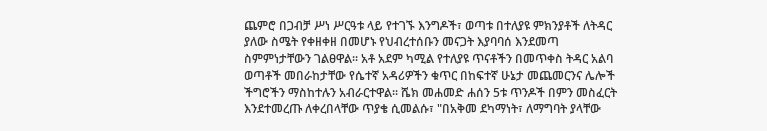ጨምሮ በጋብቻ ሥነ ሥርዓቱ ላይ የተገኙ እንግዶች፣ ወጣቱ በተለያዩ ምክንያቶች ለትዳር ያለው ስሜት የቀዘቀዘ በመሆኑ የህብረተሰቡን መናጋት እያባባሰ እንደመጣ ስምምነታቸውን ገልፀዋል፡፡ አቶ አደም ካሚል የተለያዩ ጥናቶችን በመጥቀስ ትዳር አልባ ወጣቶች መበራከታቸው የሴተኛ አዳሪዎችን ቁጥር በከፍተኛ ሁኔታ መጨመርንና ሌሎች ችግሮችን ማስከተሉን አብራርተዋል፡፡ ሼክ መሐመድ ሐሰን 5ቱ ጥንዶች በምን መስፈርት እንደተመረጡ ለቀረበላቸው ጥያቄ ሲመልሱ፣ "በአቅመ ደካማነት፣ ለማግባት ያላቸው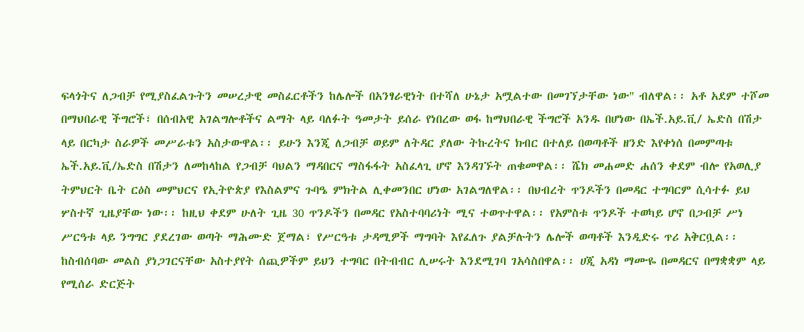ፍላጎትና ለጋብቻ የሚያስፈልጉትን መሠረታዊ መስፈርቶችን ከሌሎች በአንፃራዊነት በተሻለ ሁኔታ አሟልተው በመገኘታቸው ነው" ብለዋል፡፡ አቶ አደም ተሾመ በማህበራዊ ችግሮች፣ በሰብአዊ አገልግሎቶችና ልማት ላይ ባለፉት ዓመታት ይሰራ የነበረው ወፋ ከማህበራዊ ችግሮች አንዱ በሆነው በኤች.አይ.ቪ/ ኤድስ በሽታ ላይ በርካታ ስራዎች መሥራቱን አስታውዋል፡፡ ይሁን እንጂ ለጋብቻ ወይም ለትዳር ያለው ትኩረትና ክብር በተለይ በወጣቶች ዘንድ እየቀነሰ በመምጣቱ ኤች.አይ.ቪ/ኤድስ በሽታን ለመከላከል የጋብቻ ባህልን ማዳበርና ማስፋፋት አስፈላጊ ሆኖ እንዳገኙት ጠቁመዋል፡፡ ሼክ መሐመድ ሐሰን ቀደም ብሎ የአወሊያ ትምህርት ቤት ርዕስ መምህርና የኢትዮጵያ የእስልምና ጉባዔ ምክትል ሊቀመንበር ሆነው አገልግለዋል፡፡ በህብረት ጥንዶችን በመዳር ተግባርም ሲሳተፉ ይህ ሦስተኛ ጊዜያቸው ነው፡፡ ከዚህ ቀደም ሁለት ጊዜ 30 ጥንዶችን በመዳር የአስተባባሪነት ሚና ተወጥተዋል፡፡ የአምስቱ ጥንዶች ተወካይ ሆኖ በጋብቻ ሥነ ሥርዓቱ ላይ ንግግር ያደረገው ወጣት ማሕሙድ ጀማል፣ የሥርዓቱ ታዳሚዎች ማግባት እየፈለጉ ያልቻሉትን ሌሎች ወጣቶች እንዲድሩ ጥሪ አቅርቧል፡፡ ከስብሰባው መልስ ያነጋገርናቸው አስተያየት ሰጪዎችም ይህን ተግባር በትብብር ሊሠሩት እንደሚገባ ገአሳስበዋል፡፡ ሀጂ አዳነ ማሙዬ በመዳርና በማቋቋም ላይ የሚሰራ ድርጅት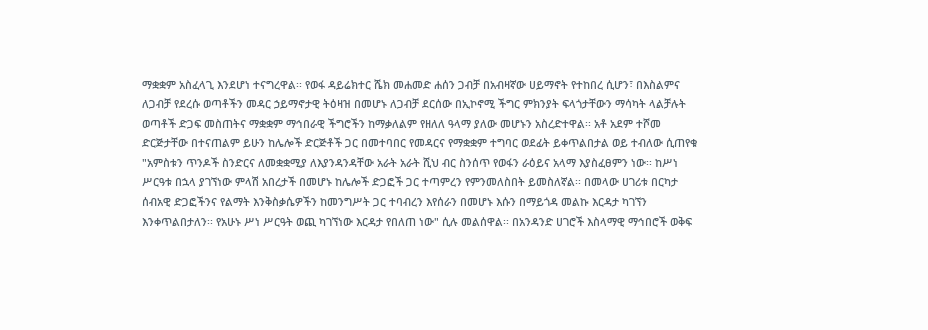ማቋቋም አስፈላጊ እንደሆነ ተናግረዋል፡፡ የወፋ ዳይሬክተር ሼክ መሐመድ ሐሰን ጋብቻ በአብዛኛው ሀይማኖት የተከበረ ሲሆን፣ በእስልምና ለጋብቻ የደረሱ ወጣቶችን መዳር ኃይማኖታዊ ትዕዛዝ በመሆኑ ለጋብቻ ደርሰው በኢኮኖሚ ችግር ምክንያት ፍላጎታቸውን ማሳካት ላልቻሉት ወጣቶች ድጋፍ መስጠትና ማቋቋም ማኅበራዊ ችግሮችን ከማቃለልም የዘለለ ዓላማ ያለው መሆኑን አስረድተዋል፡፡ አቶ አደም ተሾመ ድርጅታቸው በተናጠልም ይሁን ከሌሎች ድርጅቶች ጋር በመተባበር የመዳርና የማቋቋም ተግባር ወደፊት ይቀጥልበታል ወይ ተብለው ሲጠየቁ "አምስቱን ጥንዶች ስንድርና ለመቋቋሚያ ለእያንዳንዳቸው አራት አራት ሺህ ብር ስንሰጥ የወፋን ራዕይና አላማ እያስፈፀምን ነው፡፡ ከሥነ ሥርዓቱ በኋላ ያገኘነው ምላሽ አበረታች በመሆኑ ከሌሎች ድጋፎች ጋር ተጣምረን የምንመለስበት ይመስለኛል፡፡ በመላው ሀገሪቱ በርካታ ሰብአዊ ድጋፎችንና የልማት እንቅስቃሴዎችን ከመንግሥት ጋር ተባብረን እየሰራን በመሆኑ እሱን በማይጎዳ መልኩ እርዳታ ካገኘን እንቀጥልበታለን፡፡ የአሁኑ ሥነ ሥርዓት ወጪ ካገኘነው እርዳታ የበለጠ ነው" ሲሉ መልሰዋል፡፡ በአንዳንድ ሀገሮች እስላማዊ ማኅበሮች ወቅፍ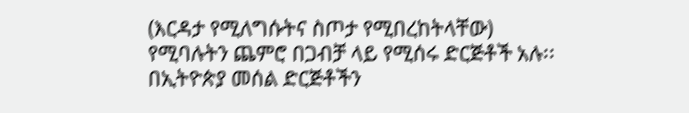(እርዳታ የሚለግሱትና ስጦታ የሚበረከትላቸው) የሚባሉትን ጨምሮ በጋብቻ ላይ የሚሰሩ ድርጅቶች አሉ፡፡ በኢትዮጵያ መሰል ድርጅቶችን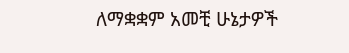ለማቋቋም አመቺ ሁኔታዎች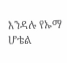እንዳሉ የኡማ ሆቴል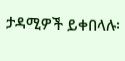ታዳሚዎች ይቀበላሉ፡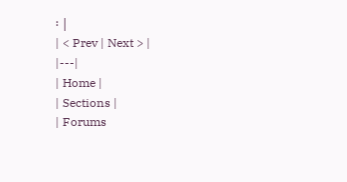፡ |
| < Prev | Next > |
|---|
| Home |
| Sections |
| Forums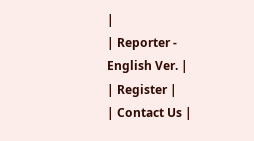|
| Reporter - English Ver. |
| Register |
| Contact Us |